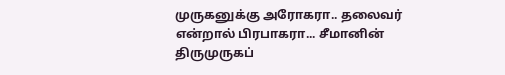முருகனுக்கு அரோகரா.. தலைவர் என்றால் பிரபாகரா... சீமானின் திருமுருகப்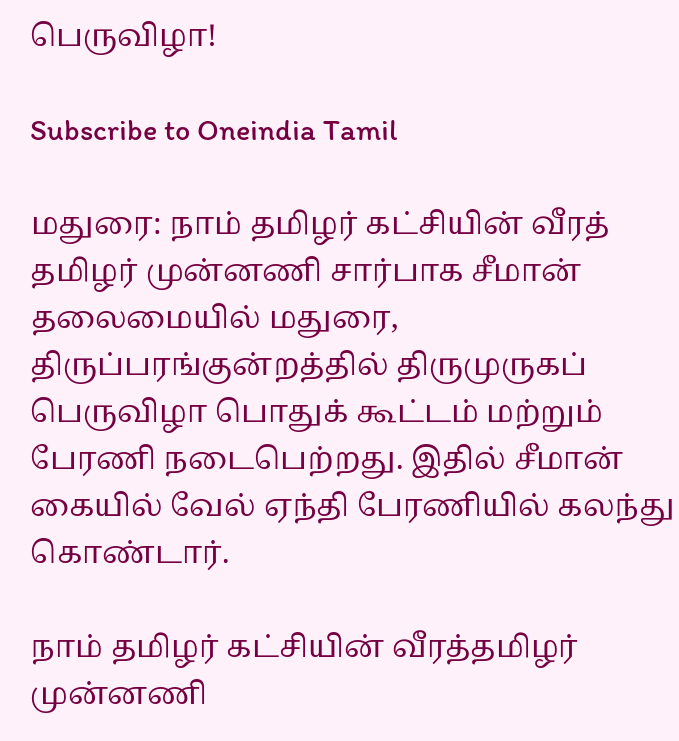பெருவிழா!

Subscribe to Oneindia Tamil

மதுரை: நாம் தமிழர் கட்சியின் வீரத் தமிழர் முன்னணி சார்பாக சீமான் தலைமையில் மதுரை, திருப்பரங்குன்றத்தில் திருமுருகப் பெருவிழா பொதுக் கூட்டம் மற்றும் பேரணி நடைபெற்றது. இதில் சீமான் கையில் வேல் ஏந்தி பேரணியில் கலந்து கொண்டார்.

நாம் தமிழர் கட்சியின் வீரத்தமிழர் முன்னணி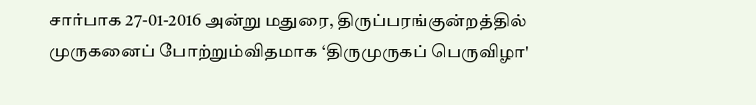சார்பாக 27-01-2016 அன்று மதுரை, திருப்பரங்குன்றத்தில் முருகனைப் போற்றும்விதமாக ‘திருமுருகப் பெருவிழா'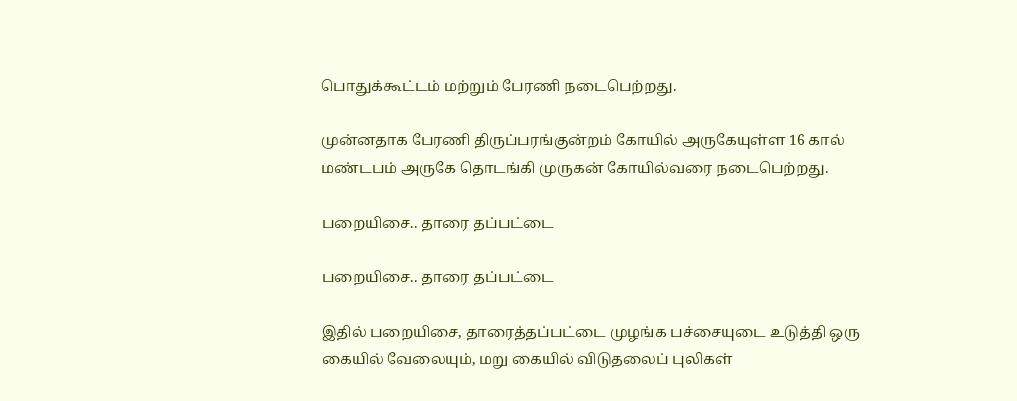பொதுக்கூட்டம் மற்றும் பேரணி நடைபெற்றது.

முன்னதாக பேரணி திருப்பரங்குன்றம் கோயில் அருகேயுள்ள 16 கால் மண்டபம் அருகே தொடங்கி முருகன் கோயில்வரை நடைபெற்றது.

பறையிசை.. தாரை தப்பட்டை

பறையிசை.. தாரை தப்பட்டை

இதில் பறையிசை, தாரைத்தப்பட்டை முழங்க பச்சையுடை உடுத்தி ஒரு கையில் வேலையும், மறு கையில் விடுதலைப் புலிகள்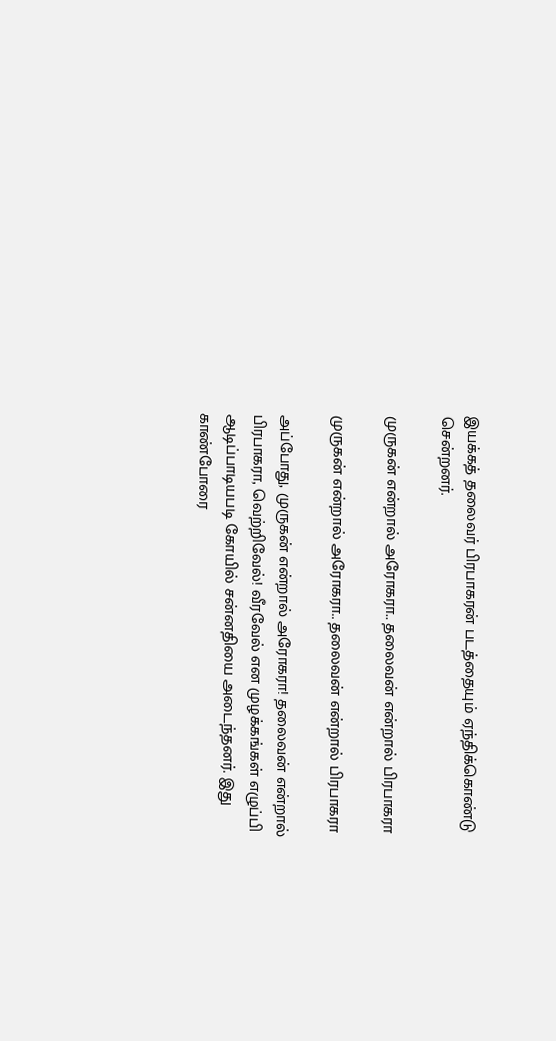இயக்கத் தலைவர் பிரபாகரன் படத்தையும் ஏந்திக்கொண்டு சென்றனர்.

முருகன் என்றால் அரோகரா.. தலைவன் என்றால் பிரபாகரா

முருகன் என்றால் அரோகரா.. தலைவன் என்றால் பிரபாகரா

அப்போது, முருகன் என்றால் அரோகரா! தலைவன் என்றால் பிரபாகரா, வெற்றிவேல்! வீரவேல் என முழக்கங்கள் எழுப்பி ஆடிப்பாடியபடி கோயில் சன்னதியை அடைந்தனர். இது காண்போரை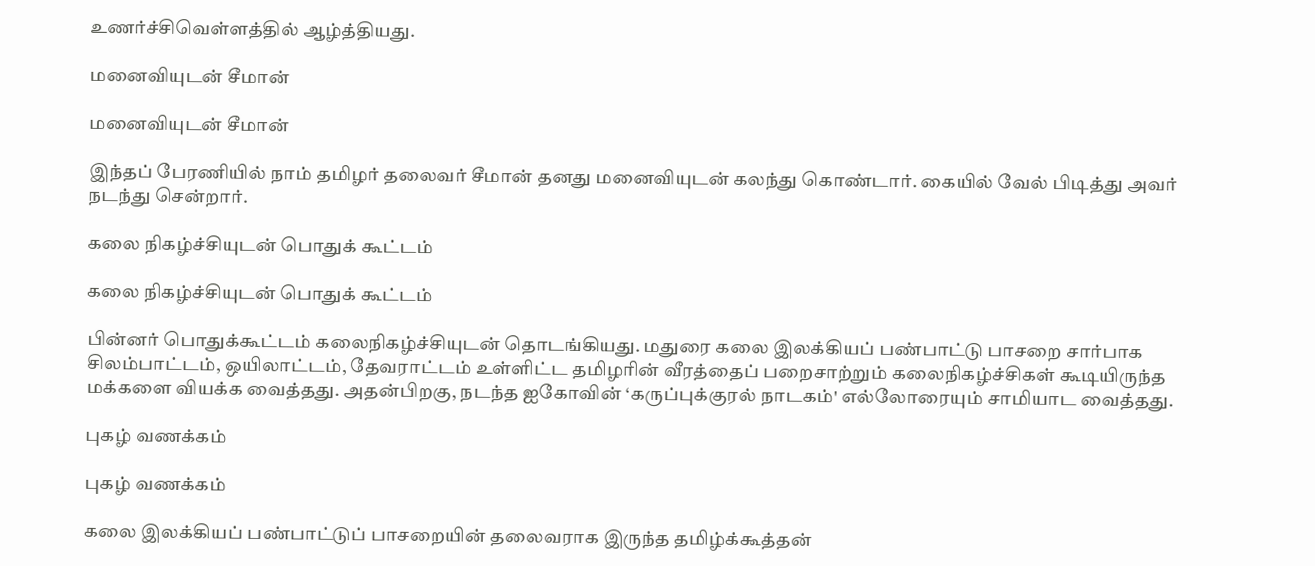உணர்ச்சிவெள்ளத்தில் ஆழ்த்தியது.

மனைவியுடன் சீமான்

மனைவியுடன் சீமான்

இந்தப் பேரணியில் நாம் தமிழர் தலைவர் சீமான் தனது மனைவியுடன் கலந்து கொண்டார். கையில் வேல் பிடித்து அவர் நடந்து சென்றார்.

கலை நிகழ்ச்சியுடன் பொதுக் கூட்டம்

கலை நிகழ்ச்சியுடன் பொதுக் கூட்டம்

பின்னர் பொதுக்கூட்டம் கலைநிகழ்ச்சியுடன் தொடங்கியது. மதுரை கலை இலக்கியப் பண்பாட்டு பாசறை சார்பாக சிலம்பாட்டம், ஒயிலாட்டம், தேவராட்டம் உள்ளிட்ட தமிழரின் வீரத்தைப் பறைசாற்றும் கலைநிகழ்ச்சிகள் கூடியிருந்த மக்களை வியக்க வைத்தது. அதன்பிறகு, நடந்த ஐகோவின் ‘கருப்புக்குரல் நாடகம்' எல்லோரையும் சாமியாட வைத்தது.

புகழ் வணக்கம்

புகழ் வணக்கம்

கலை இலக்கியப் பண்பாட்டுப் பாசறையின் தலைவராக இருந்த தமிழ்க்கூத்தன்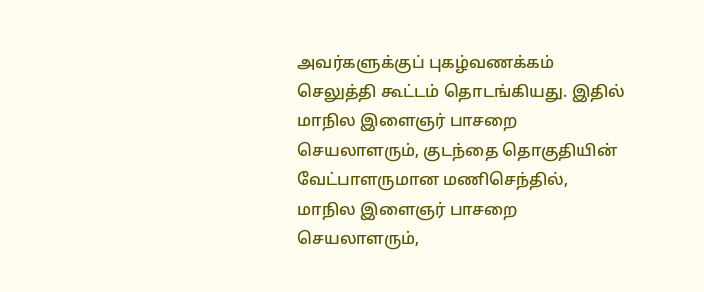அவர்களுக்குப் புகழ்வணக்கம் செலுத்தி கூட்டம் தொடங்கியது. இதில் மாநில இளைஞர் பாசறை செயலாளரும், குடந்தை தொகுதியின் வேட்பாளருமான மணிசெந்தில், மாநில இளைஞர் பாசறை செயலாளரும்,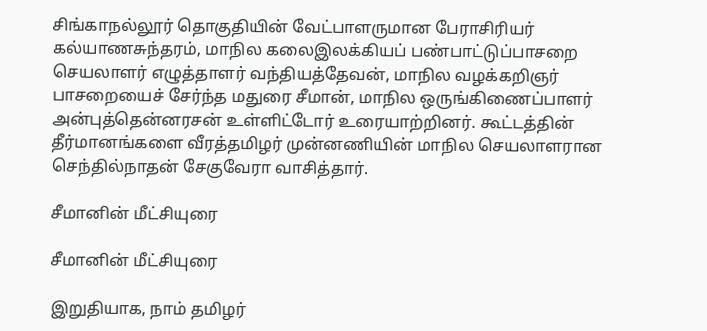சிங்காநல்லூர் தொகுதியின் வேட்பாளருமான பேராசிரியர் கல்யாணசுந்தரம், மாநில கலைஇலக்கியப் பண்பாட்டுப்பாசறை செயலாளர் எழுத்தாளர் வந்தியத்தேவன், மாநில வழக்கறிஞர் பாசறையைச் சேர்ந்த மதுரை சீமான், மாநில ஒருங்கிணைப்பாளர் அன்புத்தென்னரசன் உள்ளிட்டோர் உரையாற்றினர். கூட்டத்தின் தீர்மானங்களை வீரத்தமிழர் முன்னணியின் மாநில செயலாளரான செந்தில்நாதன் சேகுவேரா வாசித்தார்.

சீமானின் மீட்சியுரை

சீமானின் மீட்சியுரை

இறுதியாக, நாம் தமிழர்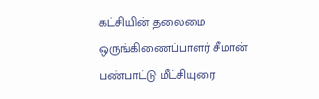கட்சியின் தலைமை ஒருங்கிணைப்பாளர் சீமான் பண்பாட்டு மீட்சியுரை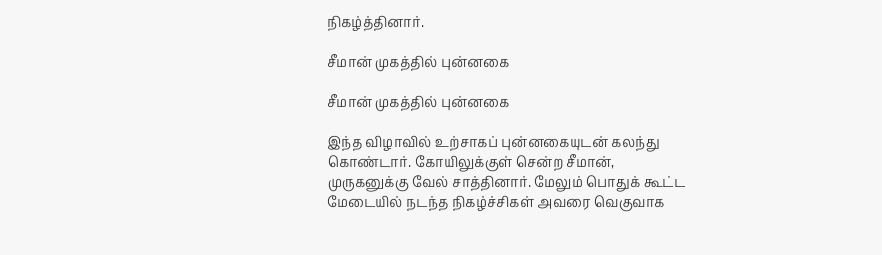நிகழ்த்தினார்.

சீமான் முகத்தில் புன்னகை

சீமான் முகத்தில் புன்னகை

இந்த விழாவில் உற்சாகப் புன்னகையுடன் கலந்து கொண்டார். கோயிலுக்குள் சென்ற சீமான், முருகனுக்கு வேல் சாத்தினார். மேலும் பொதுக் கூட்ட மேடையில் நடந்த நிகழ்ச்சிகள் அவரை வெகுவாக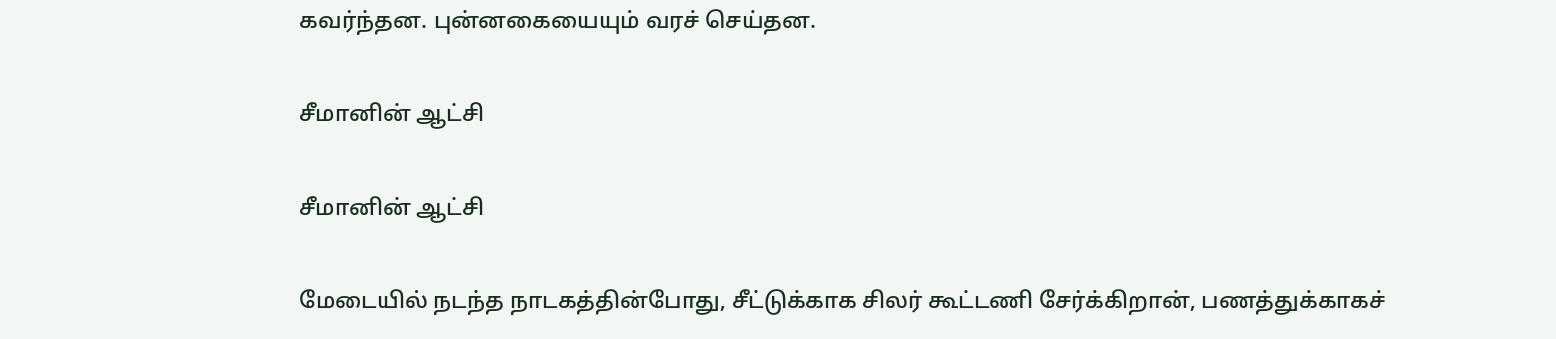கவர்ந்தன. புன்னகையையும் வரச் செய்தன.

சீமானின் ஆட்சி

சீமானின் ஆட்சி

மேடையில் நடந்த நாடகத்தின்போது, சீட்டுக்காக சிலர் கூட்டணி சேர்க்கிறான், பணத்துக்காகச்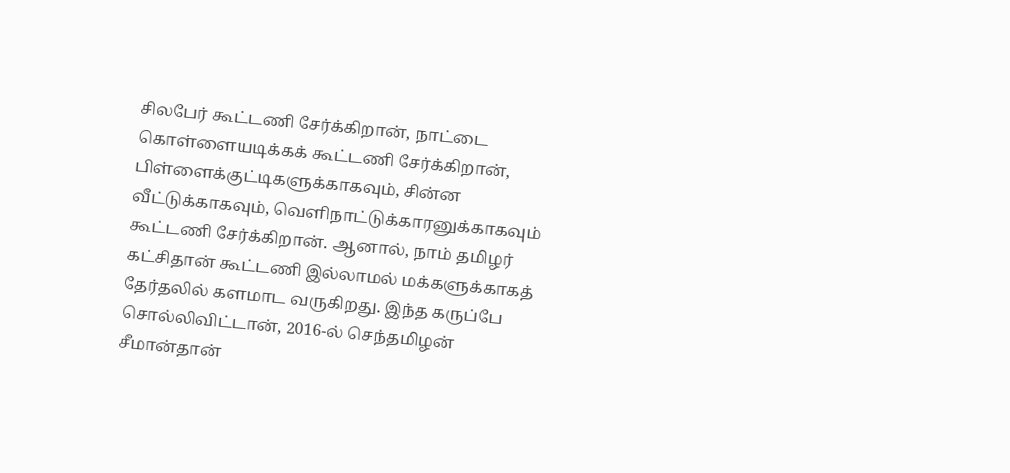சிலபேர் கூட்டணி சேர்க்கிறான், நாட்டை கொள்ளையடிக்கக் கூட்டணி சேர்க்கிறான், பிள்ளைக்குட்டிகளுக்காகவும், சின்ன வீட்டுக்காகவும், வெளிநாட்டுக்காரனுக்காகவும் கூட்டணி சேர்க்கிறான். ஆனால், நாம் தமிழர் கட்சிதான் கூட்டணி இல்லாமல் மக்களுக்காகத் தேர்தலில் களமாட வருகிறது. இந்த கருப்பே சொல்லிவிட்டான், 2016-ல் செந்தமிழன் சீமான்தான்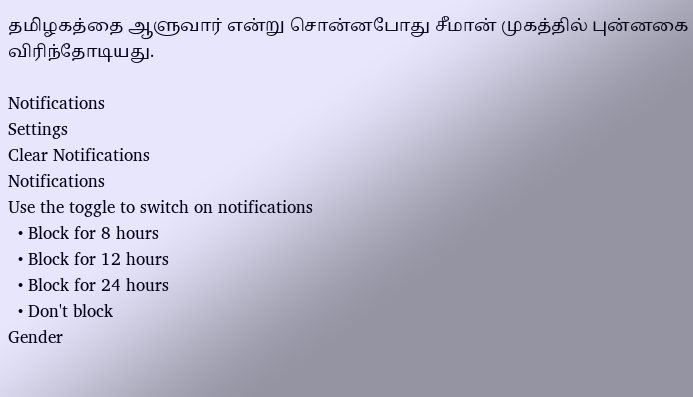தமிழகத்தை ஆளுவார் என்று சொன்னபோது சீமான் முகத்தில் புன்னகை விரிந்தோடியது.

Notifications
Settings
Clear Notifications
Notifications
Use the toggle to switch on notifications
  • Block for 8 hours
  • Block for 12 hours
  • Block for 24 hours
  • Don't block
Gender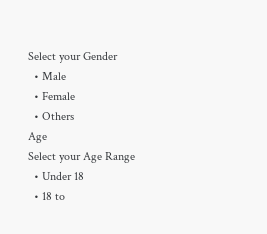Select your Gender
  • Male
  • Female
  • Others
Age
Select your Age Range
  • Under 18
  • 18 to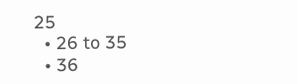25
  • 26 to 35
  • 36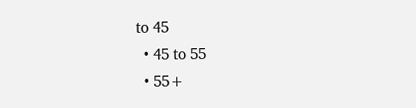to 45
  • 45 to 55
  • 55+